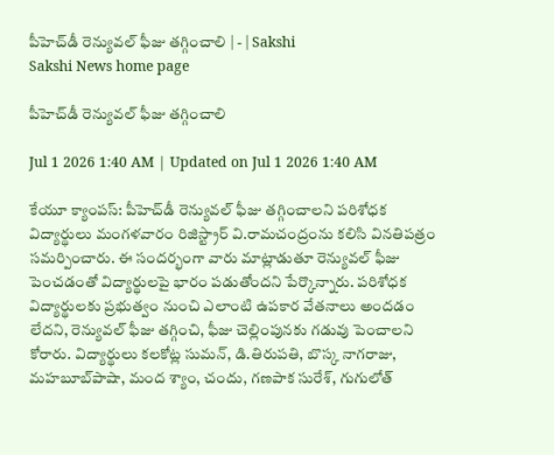పీహెచ్‌డీ రెన్యువల్‌ ఫీజు తగ్గించాలి | - | Sakshi
Sakshi News home page

పీహెచ్‌డీ రెన్యువల్‌ ఫీజు తగ్గించాలి

Jul 1 2026 1:40 AM | Updated on Jul 1 2026 1:40 AM

కేయూ క్యాంపస్‌: పీహెచ్‌డీ రెన్యువల్‌ ఫీజు తగ్గించాలని పరిశోధక విద్యార్థులు మంగళవారం రిజిస్ట్రార్‌ వి.రామచంద్రంను కలిసి వినతిపత్రం సమర్పించారు. ఈ సందర్భంగా వారు మాట్లాడుతూ రెన్యువల్‌ ఫీజు పెంచడంతో విద్యార్థులపై భారం పడుతోందని పేర్కొన్నారు. పరిశోధక విద్యార్థులకు ప్రభుత్వం నుంచి ఎలాంటి ఉపకార వేతనాలు అందడం లేదని, రెన్యువల్‌ ఫీజు తగ్గించి, ఫీజు చెల్లింపునకు గడువు పెంచాలని కోరారు. విద్యార్థులు కలకోట్ల సుమన్‌, డి.తిరుపతి, బొస్క నాగరాజు, మహబూబ్‌పాషా, మంద శ్యాం, చందు, గణపాక సురేశ్‌, గుగులోత్‌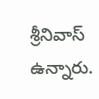శ్రీనివాస్‌ ఉన్నారు.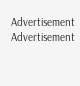Advertisement
Advertisement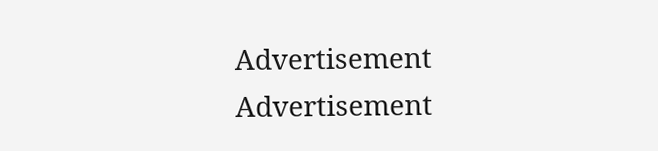Advertisement
Advertisement